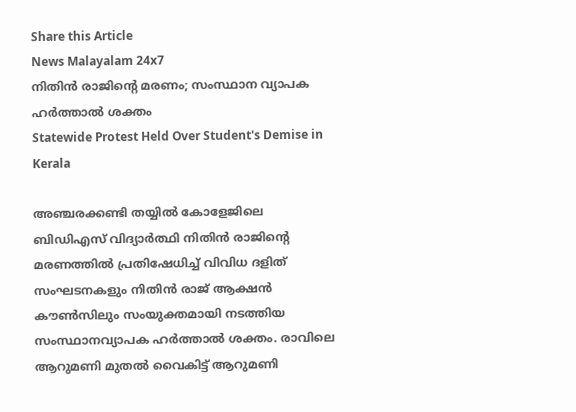Share this Article
News Malayalam 24x7
നിതിൻ രാജിൻ്റെ മരണം; സംസ്ഥാന വ്യാപക ഹർത്താൽ ശക്തം
Statewide Protest Held Over Student's Demise in Kerala

അഞ്ചരക്കണ്ടി തയ്യിൽ കോളേജിലെ ബിഡിഎസ് വിദ്യാർത്ഥി നിതിൻ രാജിന്റെ മരണത്തിൽ പ്രതിഷേധിച്ച് വിവിധ ദളിത് സംഘടനകളും നിതിൻ രാജ് ആക്ഷൻ കൗൺസിലും സംയുക്തമായി നടത്തിയ സംസ്ഥാനവ്യാപക ഹർത്താൽ ശക്തം. രാവിലെ ആറുമണി മുതൽ വൈകിട്ട് ആറുമണി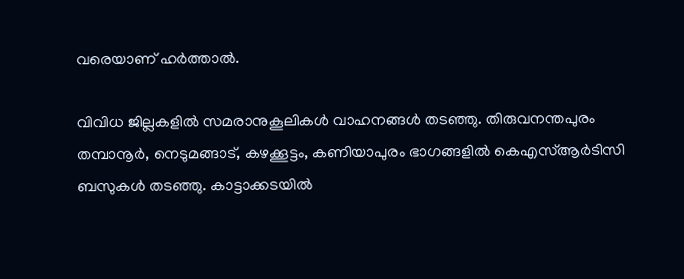വരെയാണ് ഹർത്താൽ.

വിവിധ ജില്ലകളിൽ സമരാനുകൂലികൾ വാഹനങ്ങൾ തടഞ്ഞു. തിരുവനന്തപുരം തമ്പാനൂർ, നെടുമങ്ങാട്, കഴക്കൂട്ടം, കണിയാപുരം ഭാഗങ്ങളിൽ കെഎസ്ആർടിസി ബസുകൾ തടഞ്ഞു. കാട്ടാക്കടയിൽ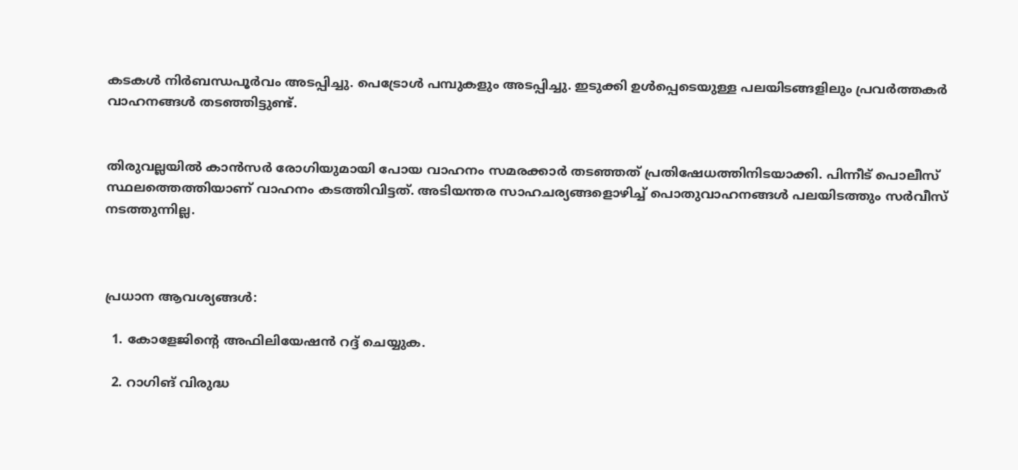കടകൾ നിർബന്ധപൂർവം അടപ്പിച്ചു. പെട്രോൾ പമ്പുകളും അടപ്പിച്ചു. ഇടുക്കി ഉൾപ്പെടെയുള്ള പലയിടങ്ങളിലും പ്രവർത്തകർ വാഹനങ്ങൾ തടഞ്ഞിട്ടുണ്ട്.


തിരുവല്ലയിൽ കാൻസർ രോഗിയുമായി പോയ വാഹനം സമരക്കാർ തടഞ്ഞത് പ്രതിഷേധത്തിനിടയാക്കി. പിന്നീട് പൊലീസ് സ്ഥലത്തെത്തിയാണ് വാഹനം കടത്തിവിട്ടത്. അടിയന്തര സാഹചര്യങ്ങളൊഴിച്ച് പൊതുവാഹനങ്ങൾ പലയിടത്തും സർവീസ് നടത്തുന്നില്ല.



പ്രധാന ആവശ്യങ്ങൾ:

  1. കോളേജിന്റെ അഫിലിയേഷൻ റദ്ദ് ചെയ്യുക.

  2. റാഗിങ് വിരുദ്ധ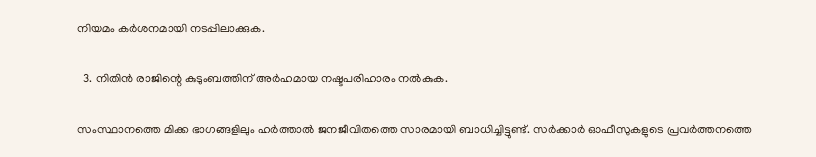നിയമം കർശനമായി നടപ്പിലാക്കുക.

  3. നിതിൻ രാജിന്റെ കുടുംബത്തിന് അർഹമായ നഷ്ടപരിഹാരം നൽകുക.

സംസ്ഥാനത്തെ മിക്ക ഭാഗങ്ങളിലും ഹർത്താൽ ജനജീവിതത്തെ സാരമായി ബാധിച്ചിട്ടുണ്ട്. സർക്കാർ ഓഫീസുകളുടെ പ്രവർത്തനത്തെ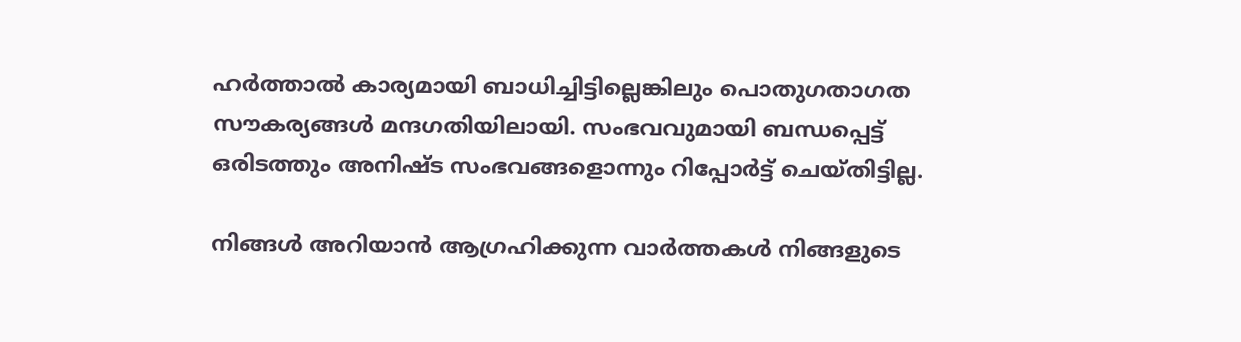ഹർത്താൽ കാര്യമായി ബാധിച്ചിട്ടില്ലെങ്കിലും പൊതുഗതാഗത സൗകര്യങ്ങൾ മന്ദഗതിയിലായി. സംഭവവുമായി ബന്ധപ്പെട്ട് ഒരിടത്തും അനിഷ്ട സംഭവങ്ങളൊന്നും റിപ്പോർട്ട് ചെയ്തിട്ടില്ല.

നിങ്ങൾ അറിയാൻ ആഗ്രഹിക്കുന്ന വാർത്തകൾ നിങ്ങളുടെ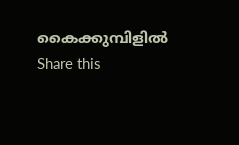കൈക്കുമ്പിളിൽ
Share this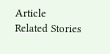Article
Related Stories